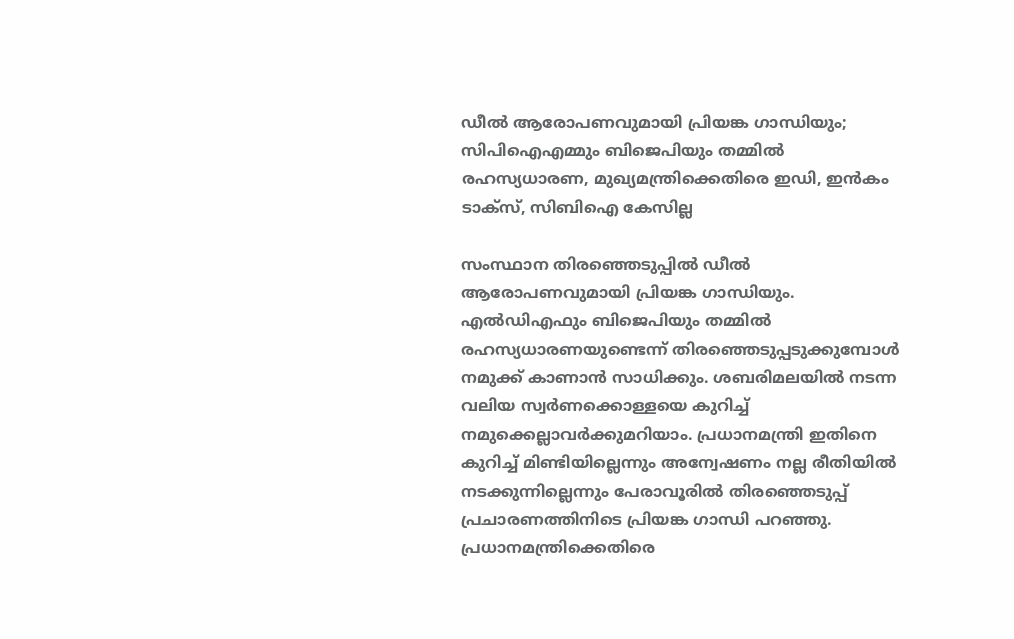ഡീല്‍ ആരോപണവുമായി പ്രിയങ്ക ഗാന്ധിയും; സിപിഐഎമ്മും ബിജെപിയും തമ്മില്‍ രഹസ്യധാരണ, മുഖ്യമന്ത്രിക്കെതിരെ ഇഡി, ഇന്‍കം ടാക്‌സ്, സിബിഐ കേസില്ല

സംസ്ഥാന തിരഞ്ഞെടുപ്പിൽ ഡീല്‍ ആരോപണവുമായി പ്രിയങ്ക ഗാന്ധിയും. എല്‍ഡിഎഫും ബിജെപിയും തമ്മില്‍ രഹസ്യധാരണയുണ്ടെന്ന് തിരഞ്ഞെടുപ്പടുക്കുമ്പോള്‍ നമുക്ക് കാണാന്‍ സാധിക്കും. ശബരിമലയില്‍ നടന്ന വലിയ സ്വര്‍ണക്കൊള്ളയെ കുറിച്ച് നമുക്കെല്ലാവര്‍ക്കുമറിയാം. പ്രധാനമന്ത്രി ഇതിനെ കുറിച്ച് മിണ്ടിയില്ലെന്നും അന്വേഷണം നല്ല രീതിയില്‍ നടക്കുന്നില്ലെന്നും പേരാവൂരില്‍ തിരഞ്ഞെടുപ്പ് പ്രചാരണത്തിനിടെ പ്രിയങ്ക ഗാന്ധി പറഞ്ഞു. പ്രധാനമന്ത്രിക്കെതിരെ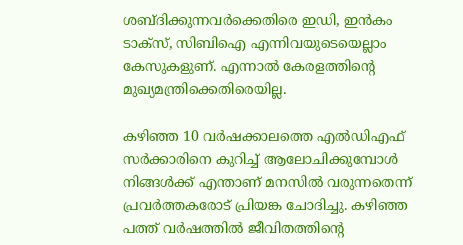ശബ്ദിക്കുന്നവര്‍ക്കെതിരെ ഇഡി, ഇന്‍കം ടാക്‌സ്, സിബിഐ എന്നിവയുടെയെല്ലാം കേസുകളുണ്. എന്നാല്‍ കേരളത്തിന്റെ മുഖ്യമന്ത്രിക്കെതിരെയില്ല.

കഴിഞ്ഞ 10 വര്‍ഷക്കാലത്തെ എല്‍ഡിഎഫ് സര്‍ക്കാരിനെ കുറിച്ച് ആലോചിക്കുമ്പോള്‍ നിങ്ങള്‍ക്ക് എന്താണ് മനസില്‍ വരുന്നതെന്ന് പ്രവര്‍ത്തകരോട് പ്രിയങ്ക ചോദിച്ചു. കഴിഞ്ഞ പത്ത് വര്‍ഷത്തില്‍ ജീവിതത്തിന്റെ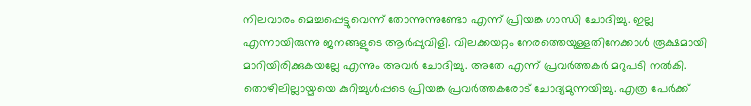നിലവാരം മെച്ചപ്പെട്ടുവെന്ന് തോന്നുന്നുണ്ടോ എന്ന് പ്രിയങ്ക ഗാന്ധി ചോദിച്ചു. ഇല്ല എന്നായിരുന്നു ജനങ്ങളുടെ ആര്‍പ്പുവിളി. വിലക്കയറ്റം നേരത്തെയുള്ളതിനേക്കാള്‍ രൂക്ഷമായി മാറിയിരിക്കുകയല്ലേ എന്നും അവര്‍ ചോദിച്ചു. അതേ എന്ന് പ്രവര്‍ത്തകര്‍ മറുപടി നല്‍കി. തൊഴിലില്ലായ്മയെ കുറിച്ചുള്‍പ്പടെ പ്രിയങ്ക പ്രവര്‍ത്തകരോട് ചോദ്യമുന്നയിച്ചു. എത്ര പേര്‍ക്ക്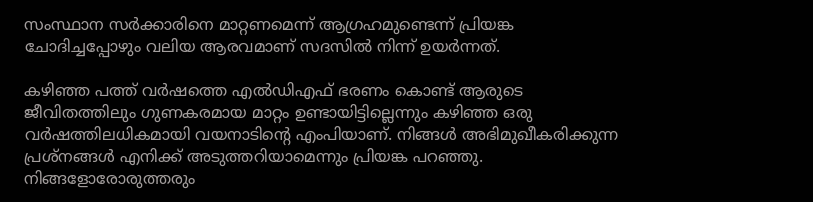സംസ്ഥാന സര്‍ക്കാരിനെ മാറ്റണമെന്ന് ആഗ്രഹമുണ്ടെന്ന് പ്രിയങ്ക ചോദിച്ചപ്പോഴും വലിയ ആരവമാണ് സദസില്‍ നിന്ന് ഉയര്‍ന്നത്.

കഴിഞ്ഞ പത്ത് വര്‍ഷത്തെ എല്‍ഡിഎഫ് ഭരണം കൊണ്ട് ആരുടെ ജീവിതത്തിലും ഗുണകരമായ മാറ്റം ഉണ്ടായിട്ടില്ലെന്നും കഴിഞ്ഞ ഒരു വര്‍ഷത്തിലധികമായി വയനാടിന്റെ എംപിയാണ്. നിങ്ങള്‍ അഭിമുഖീകരിക്കുന്ന പ്രശ്‌നങ്ങള്‍ എനിക്ക് അടുത്തറിയാമെന്നും പ്രിയങ്ക പറഞ്ഞു. നിങ്ങളോരോരുത്തരും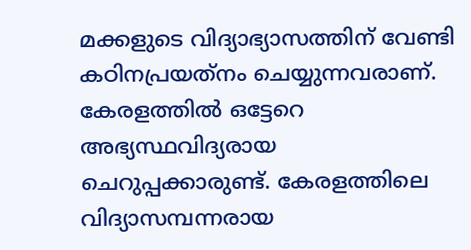മക്കളുടെ വിദ്യാഭ്യാസത്തിന് വേണ്ടി കഠിനപ്രയത്‌നം ചെയ്യുന്നവരാണ്. കേരളത്തില്‍ ഒട്ടേറെ അഭ്യസ്ഥവിദ്യരായ ചെറുപ്പക്കാരുണ്ട്. കേരളത്തിലെ വിദ്യാസമ്പന്നരായ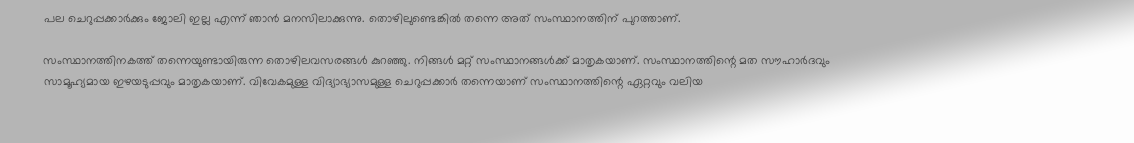പല ചെറുപ്പക്കാര്‍ക്കും ജോലി ഇല്ല എന്ന് ഞാന്‍ മനസിലാക്കുന്നു. തൊഴിലുണ്ടെങ്കില്‍ തന്നെ അത് സംസ്ഥാനത്തിന് പുറത്താണ്.

സംസ്ഥാനത്തിനകത്ത് തന്നെയുണ്ടായിരുന്ന തൊഴിലവസരങ്ങള്‍ കുറഞ്ഞു. നിങ്ങള്‍ മറ്റ് സംസ്ഥാനങ്ങള്‍ക്ക് മാതൃകയാണ്. സംസ്ഥാനത്തിന്റെ മത സൗഹാര്‍ദവും സാമൂഹ്യമായ ഇഴയടുപ്പവും മാതൃകയാണ്. വിവേകമുള്ള വിദ്യാഭ്യാസമുള്ള ചെറുപ്പക്കാര്‍ തന്നെയാണ് സംസ്ഥാനത്തിന്റെ ഏറ്റവും വലിയ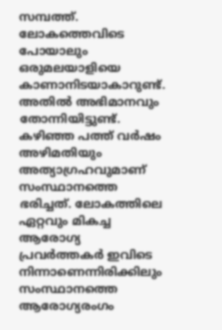സമ്പത്ത്. ലോകത്തെവിടെ പോയാലും ഒരുമലയാളിയെ കാണാനിടയാകാറുണ്ട്. അതില്‍ അഭിമാനവും തോന്നിയിട്ടുണ്ട്. കഴിഞ്ഞ പത്ത് വര്‍ഷം അഴിമതിയും അത്യാഗ്രഹവുമാണ് സംസ്ഥാനത്തെ ഭരിച്ചത്. ലോകത്തിലെ ഏറ്റവും മികച്ച ആരോഗ്യ പ്രവര്‍ത്തകര്‍ ഇവിടെ നിന്നാണെന്നിരിക്കിലും സംസ്ഥാനത്തെ ആരോഗ്യരംഗം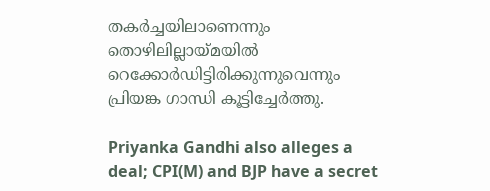തകര്‍ച്ചയിലാണെന്നും തൊഴിലില്ലായ്മയില്‍ റെക്കോര്‍ഡിട്ടിരിക്കുന്നുവെന്നും പ്രിയങ്ക ഗാന്ധി കൂട്ടിച്ചേർത്തു.

Priyanka Gandhi also alleges a deal; CPI(M) and BJP have a secret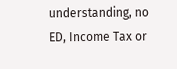understanding, no ED, Income Tax or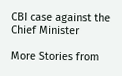CBI case against the Chief Minister

More Stories from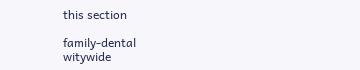this section

family-dental
witywide